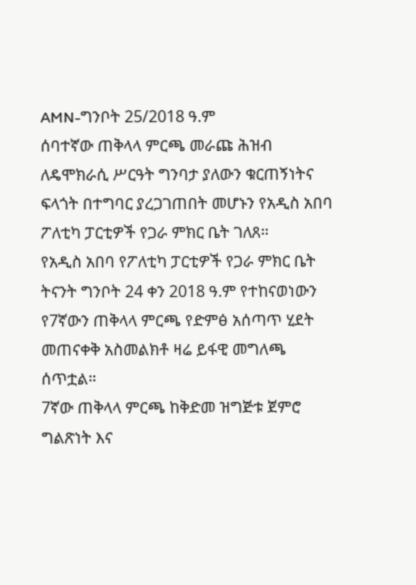AMN-ግንቦት 25/2018 ዓ.ም
ሰባተኛው ጠቅላላ ምርጫ መራጩ ሕዝብ ለዴሞክራሲ ሥርዓት ግንባታ ያለውን ቁርጠኝነትና ፍላጎት በተግባር ያረጋገጠበት መሆኑን የአዲስ አበባ ፖለቲካ ፓርቲዎች የጋራ ምክር ቤት ገለጸ።
የአዲስ አበባ የፖለቲካ ፓርቲዎች የጋራ ምክር ቤት ትናንት ግንቦት 24 ቀን 2018 ዓ.ም የተከናወነውን የ7ኛውን ጠቅላላ ምርጫ የድምፅ አሰጣጥ ሂደት መጠናቀቅ አስመልክቶ ዛሬ ይፋዊ መግለጫ ሰጥቷል።
7ኛው ጠቅላላ ምርጫ ከቅድመ ዝግጅቱ ጀምሮ ግልጽነት እና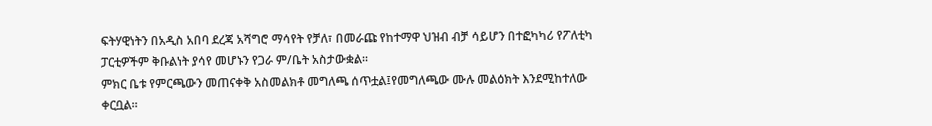ፍትሃዊነትን በአዲስ አበባ ደረጃ አሻግሮ ማሳየት የቻለ፣ በመራጩ የከተማዋ ህዝብ ብቻ ሳይሆን በተፎካካሪ የፖለቲካ ፓርቲዎችም ቅቡልነት ያሳየ መሆኑን የጋራ ም/ቤት አስታውቋል፡፡
ምክር ቤቱ የምርጫውን መጠናቀቅ አስመልክቶ መግለጫ ሰጥቷል፤የመግለጫው ሙሉ መልዕክት እንደሚከተለው ቀርቧል።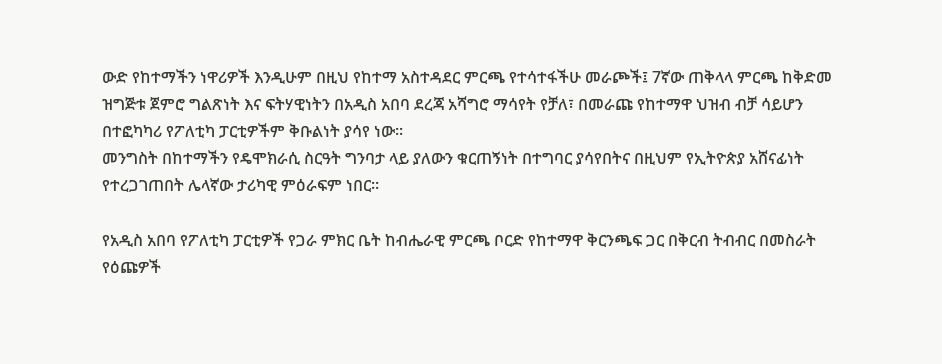ውድ የከተማችን ነዋሪዎች እንዲሁም በዚህ የከተማ አስተዳደር ምርጫ የተሳተፋችሁ መራጮች፤ 7ኛው ጠቅላላ ምርጫ ከቅድመ ዝግጅቱ ጀምሮ ግልጽነት እና ፍትሃዊነትን በአዲስ አበባ ደረጃ አሻግሮ ማሳየት የቻለ፣ በመራጩ የከተማዋ ህዝብ ብቻ ሳይሆን በተፎካካሪ የፖለቲካ ፓርቲዎችም ቅቡልነት ያሳየ ነው፡፡
መንግስት በከተማችን የዴሞክራሲ ስርዓት ግንባታ ላይ ያለውን ቁርጠኝነት በተግባር ያሳየበትና በዚህም የኢትዮጵያ አሸናፊነት የተረጋገጠበት ሌላኛው ታሪካዊ ምዕራፍም ነበር።

የአዲስ አበባ የፖለቲካ ፓርቲዎች የጋራ ምክር ቤት ከብሔራዊ ምርጫ ቦርድ የከተማዋ ቅርንጫፍ ጋር በቅርብ ትብብር በመስራት የዕጩዎች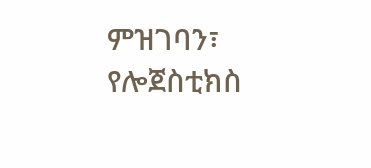ምዝገባን፣ የሎጀስቲክስ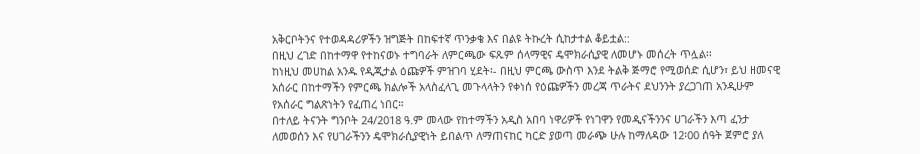አቅርቦትንና የተወዳዳሪዎችን ዝግጅት በከፍተኛ ጥንቃቄ እና በልዩ ትኩረት ሲከታተል ቆይቷል::
በዚህ ረገድ በከተማዋ የተከናወኑ ተግባራት ለምርጫው ፍጹም ሰላማዊና ዴሞክራሲያዊ ለመሆኑ መሰረት ጥሏል፡፡
ከነዚህ መሀከል አንዱ የዲጂታል ዕጩዎች ምዝገባ ሂደት፡- በዚህ ምርጫ ውስጥ እንደ ትልቅ ጅማሮ የሚወሰድ ሲሆን፣ ይህ ዘመናዊ አሰራር በከተማችን የምርጫ ክልሎች አላስፈላጊ መጉላላትን የቀነሰ የዕጩዎችን መረጃ ጥራትና ደህንንት ያረጋገጠ አንዲሁም የአሰራር ግልጽነትን የፈጠረ ነበር።
በተለይ ትናንት ግንቦት 24/2018 ዓ.ም መላው የከተማችን አዲስ አበባ ነዋሪዎች የነገዋን የመዲናችንንና ሀገራችን እጣ ፈንታ ለመወሰን እና የሀገራችንን ዴሞክራሲያዊነት ይበልጥ ለማጠናከር ካርድ ያወጣ መራጭ ሁሉ ከማለዳው 12፡00 ሰዓት ጀምሮ ያለ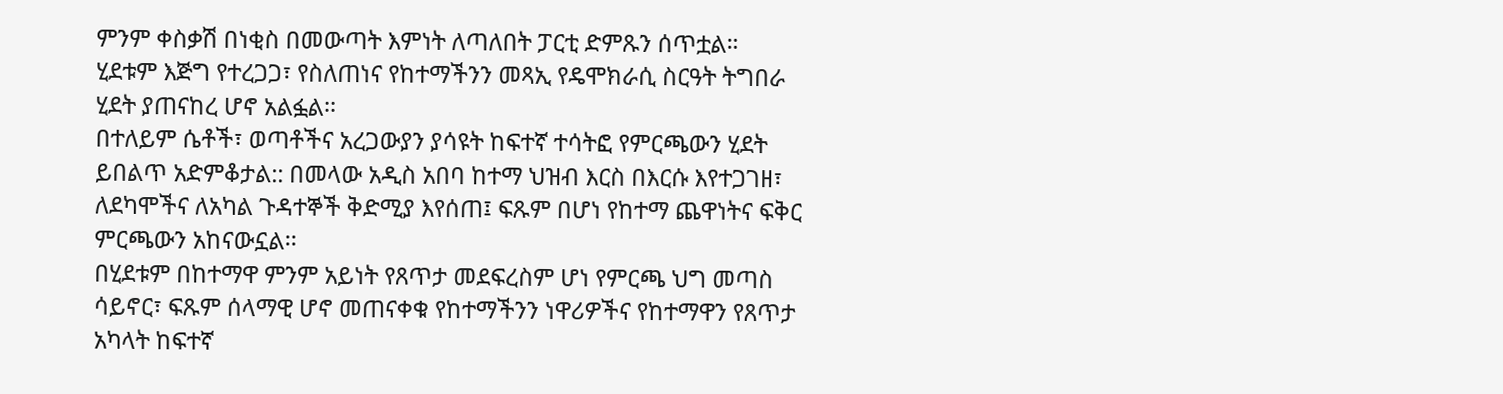ምንም ቀስቃሽ በነቂስ በመውጣት እምነት ለጣለበት ፓርቲ ድምጹን ሰጥቷል።
ሂደቱም እጅግ የተረጋጋ፣ የስለጠነና የከተማችንን መጻኢ የዴሞክራሲ ስርዓት ትግበራ ሂደት ያጠናከረ ሆኖ አልፏል፡፡
በተለይም ሴቶች፣ ወጣቶችና አረጋውያን ያሳዩት ከፍተኛ ተሳትፎ የምርጫውን ሂደት ይበልጥ አድምቆታል:: በመላው አዲስ አበባ ከተማ ህዝብ እርስ በእርሱ እየተጋገዘ፣ ለደካሞችና ለአካል ጉዳተኞች ቅድሚያ እየሰጠ፤ ፍጹም በሆነ የከተማ ጨዋነትና ፍቅር ምርጫውን አከናውኗል፡፡
በሂደቱም በከተማዋ ምንም አይነት የጸጥታ መደፍረስም ሆነ የምርጫ ህግ መጣስ ሳይኖር፣ ፍጹም ሰላማዊ ሆኖ መጠናቀቁ የከተማችንን ነዋሪዎችና የከተማዋን የጸጥታ አካላት ከፍተኛ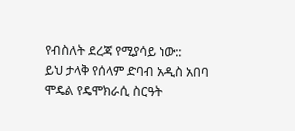የብስለት ደረጃ የሚያሳይ ነው::
ይህ ታላቅ የሰላም ድባብ አዲስ አበባ ሞዴል የዴሞክራሲ ስርዓት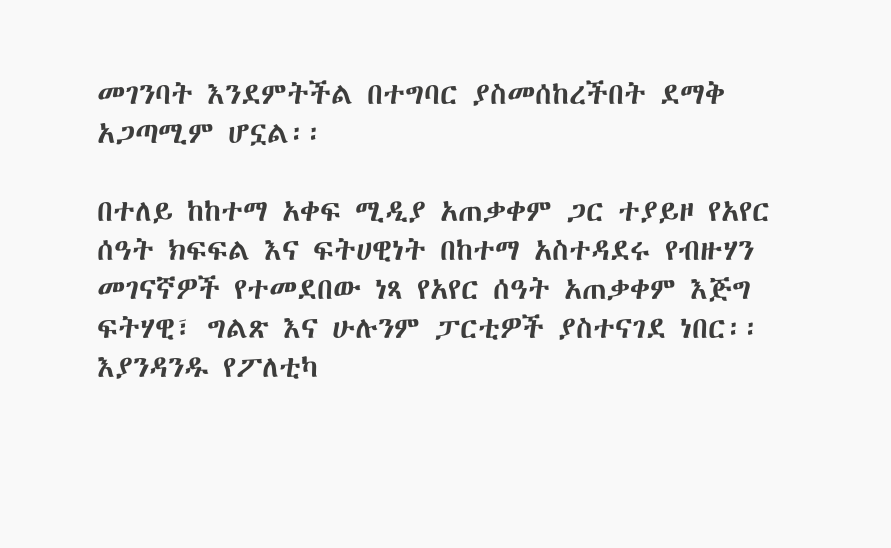መገንባት እንደምትችል በተግባር ያስመሰከረችበት ደማቅ አጋጣሚም ሆኗል፡፡

በተለይ ከከተማ አቀፍ ሚዲያ አጠቃቀም ጋር ተያይዞ የአየር ሰዓት ክፍፍል እና ፍትሀዊነት በከተማ አስተዳደሩ የብዙሃን መገናኛዎች የተመደበው ነጻ የአየር ሰዓት አጠቃቀም እጅግ ፍትሃዊ፣ ግልጽ እና ሁሉንም ፓርቲዎች ያስተናገደ ነበር፡፡
እያንዳንዱ የፖለቲካ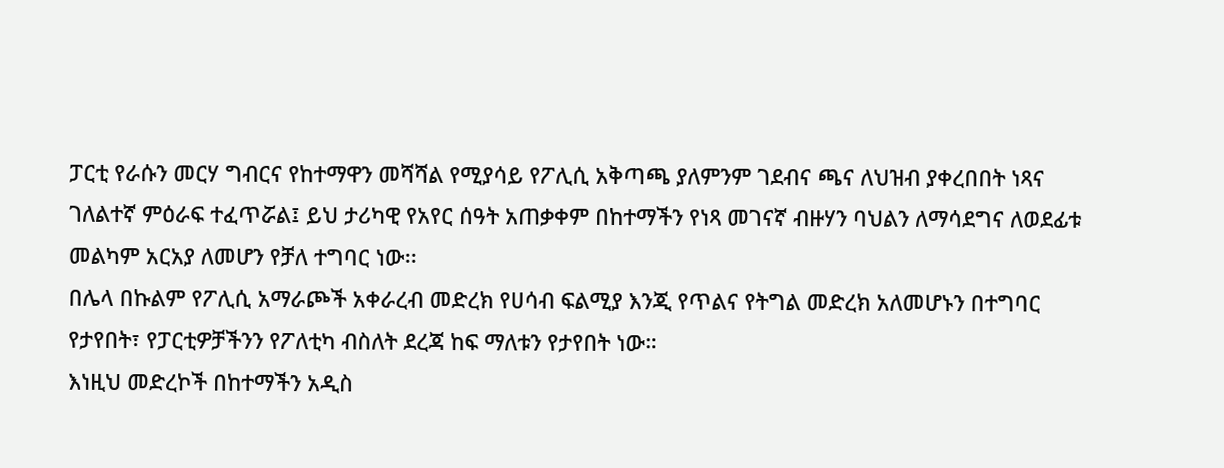ፓርቲ የራሱን መርሃ ግብርና የከተማዋን መሻሻል የሚያሳይ የፖሊሲ አቅጣጫ ያለምንም ገደብና ጫና ለህዝብ ያቀረበበት ነጻና ገለልተኛ ምዕራፍ ተፈጥሯል፤ ይህ ታሪካዊ የአየር ሰዓት አጠቃቀም በከተማችን የነጻ መገናኛ ብዙሃን ባህልን ለማሳደግና ለወደፊቱ መልካም አርአያ ለመሆን የቻለ ተግባር ነው፡፡
በሌላ በኩልም የፖሊሲ አማራጮች አቀራረብ መድረክ የሀሳብ ፍልሚያ እንጂ የጥልና የትግል መድረክ አለመሆኑን በተግባር የታየበት፣ የፓርቲዎቻችንን የፖለቲካ ብስለት ደረጃ ከፍ ማለቱን የታየበት ነው።
እነዚህ መድረኮች በከተማችን አዲስ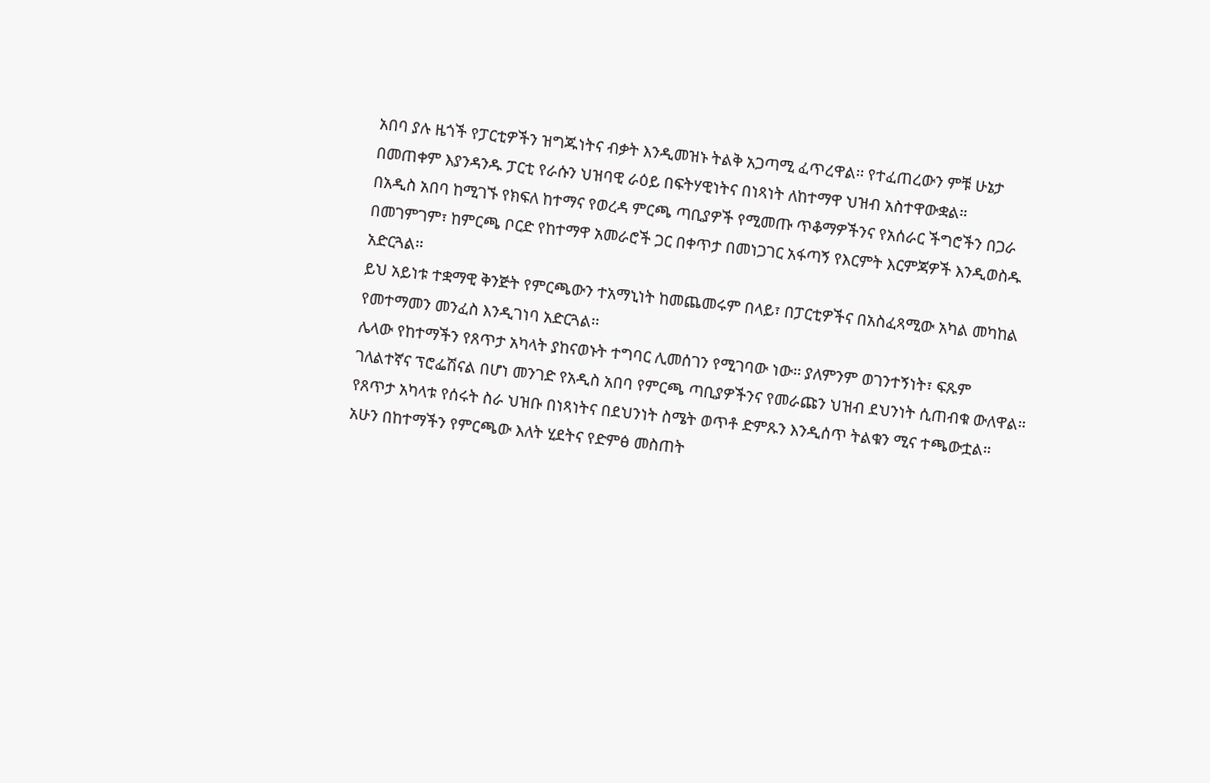አበባ ያሉ ዜጎች የፓርቲዎችን ዝግጁነትና ብቃት እንዲመዝኑ ትልቅ አጋጣሚ ፈጥረዋል፡፡ የተፈጠረውን ምቹ ሁኔታ በመጠቀም እያንዳንዱ ፓርቲ የራሱን ህዝባዊ ራዕይ በፍትሃዊነትና በነጻነት ለከተማዋ ህዝብ አስተዋውቋል።
በአዲስ አበባ ከሚገኙ የክፍለ ከተማና የወረዳ ምርጫ ጣቢያዎች የሚመጡ ጥቆማዎችንና የአሰራር ችግሮችን በጋራ በመገምገም፣ ከምርጫ ቦርድ የከተማዋ አመራሮች ጋር በቀጥታ በመነጋገር አፋጣኝ የእርምት እርምጃዎች እንዲወስዱ አድርጓል፡፡
ይህ አይነቱ ተቋማዊ ቅንጅት የምርጫውን ተአማኒነት ከመጨመሩም በላይ፣ በፓርቲዎችና በአስፈጻሚው አካል መካከል የመተማመን መንፈስ እንዲገነባ አድርጓል፡፡
ሌላው የከተማችን የጸጥታ አካላት ያከናወኑት ተግባር ሊመሰገን የሚገባው ነው፡፡ ያለምንም ወገንተኝነት፣ ፍጹም ገለልተኛና ፕሮፌሽናል በሆነ መንገድ የአዲስ አበባ የምርጫ ጣቢያዎችንና የመራጩን ህዝብ ደህንነት ሲጠብቁ ውለዋል።
የጸጥታ አካላቱ የሰሩት ስራ ህዝቡ በነጻነትና በደህንነት ስሜት ወጥቶ ድምጹን እንዲሰጥ ትልቁን ሚና ተጫውቷል። አሁን በከተማችን የምርጫው እለት ሂደትና የድምፅ መስጠት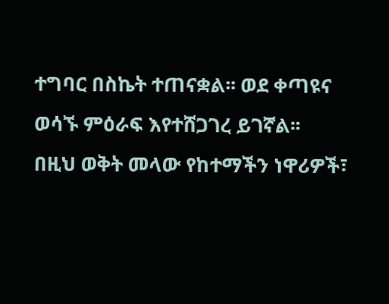ተግባር በስኬት ተጠናቋል፡፡ ወደ ቀጣዩና ወሳኙ ምዕራፍ እየተሸጋገረ ይገኛል፡፡
በዚህ ወቅት መላው የከተማችን ነዋሪዎች፣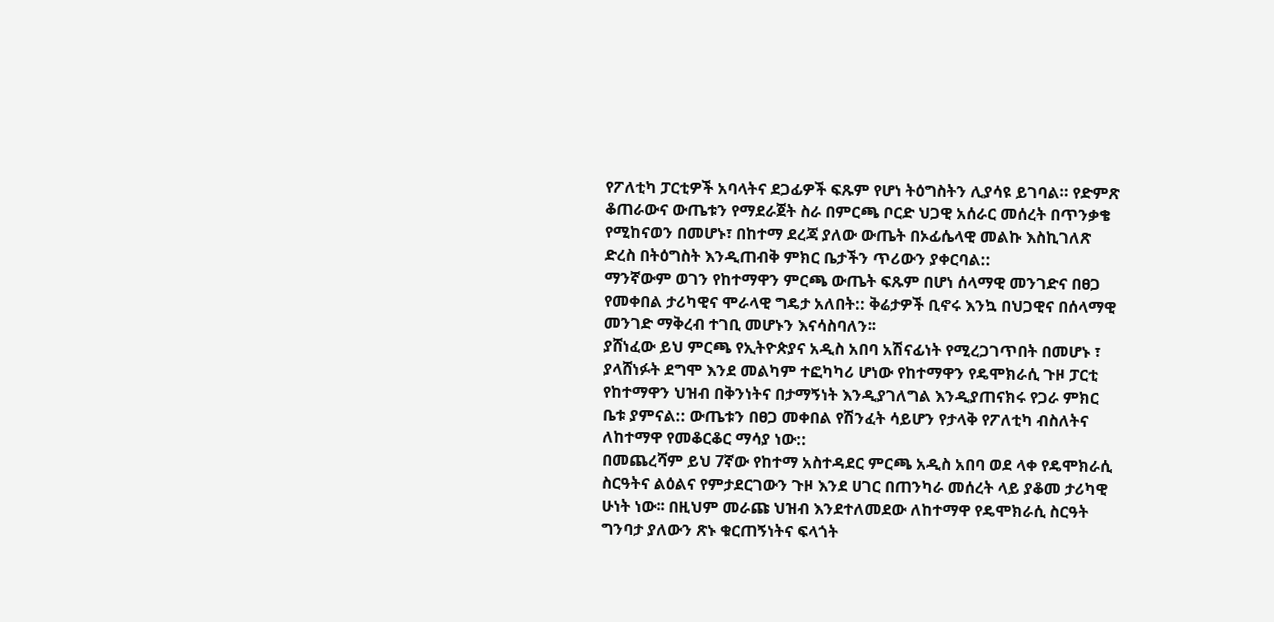የፖለቲካ ፓርቲዎች አባላትና ደጋፊዎች ፍጹም የሆነ ትዕግስትን ሊያሳዩ ይገባል። የድምጽ ቆጠራውና ውጤቱን የማደራጀት ስራ በምርጫ ቦርድ ህጋዊ አሰራር መሰረት በጥንቃቄ የሚከናወን በመሆኑ፣ በከተማ ደረጃ ያለው ውጤት በኦፊሴላዊ መልኩ እስኪገለጽ ድረስ በትዕግስት እንዲጠብቅ ምክር ቤታችን ጥሪውን ያቀርባል::
ማንኛውም ወገን የከተማዋን ምርጫ ውጤት ፍጹም በሆነ ሰላማዊ መንገድና በፀጋ የመቀበል ታሪካዊና ሞራላዊ ግዴታ አለበት:: ቅሬታዎች ቢኖሩ እንኳ በህጋዊና በሰላማዊ መንገድ ማቅረብ ተገቢ መሆኑን እናሳስባለን፡፡
ያሸነፈው ይህ ምርጫ የኢትዮጵያና አዲስ አበባ አሽናፊነት የሚረጋገጥበት በመሆኑ ፣ ያላሸነፉት ደግሞ እንደ መልካም ተፎካካሪ ሆነው የከተማዋን የዴሞክራሲ ጉዞ ፓርቲ የከተማዋን ህዝብ በቅንነትና በታማኝነት እንዲያገለግል እንዲያጠናክሩ የጋራ ምክር ቤቱ ያምናል:: ውጤቱን በፀጋ መቀበል የሽንፈት ሳይሆን የታላቅ የፖለቲካ ብስለትና ለከተማዋ የመቆርቆር ማሳያ ነው::
በመጨረሻም ይህ 7ኛው የከተማ አስተዳደር ምርጫ አዲስ አበባ ወደ ላቀ የዴሞክራሲ ስርዓትና ልዕልና የምታደርገውን ጉዞ እንደ ሀገር በጠንካራ መሰረት ላይ ያቆመ ታሪካዊ ሁነት ነው፡፡ በዚህም መራጩ ህዝብ እንደተለመደው ለከተማዋ የዴሞክራሲ ስርዓት ግንባታ ያለውን ጽኑ ቁርጠኝነትና ፍላጎት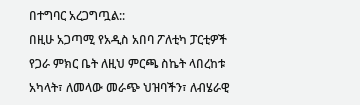በተግባር አረጋግጧል::
በዚሁ አጋጣሚ የአዲስ አበባ ፖለቲካ ፓርቲዎች የጋራ ምክር ቤት ለዚህ ምርጫ ስኬት ላበረከቱ አካላት፣ ለመላው መራጭ ህዝባችን፣ ለብሄራዊ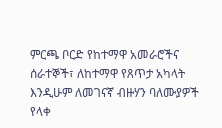ምርጫ ቦርድ የከተማዋ አመራሮችና ሰራተኞች፣ ለከተማዋ የጸጥታ አካላት እንዲሁም ለመገናኛ ብዙሃን ባለሙያዎች የላቀ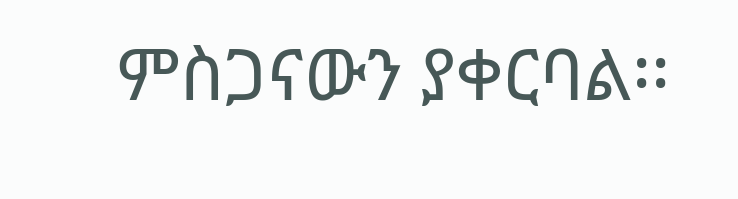ምስጋናውን ያቀርባል፡፡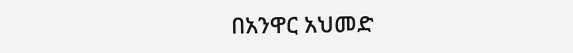በአንዋር አህመድ